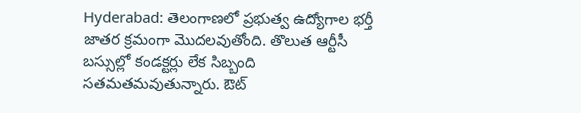Hyderabad: తెలంగాణలో ప్రభుత్వ ఉద్యోగాల భర్తీ జాతర క్రమంగా మొదలవుతోంది. తొలుత ఆర్టీసీ బస్సుల్లో కండక్టర్లు లేక సిబ్బంది సతమతమవుతున్నారు. ఔట్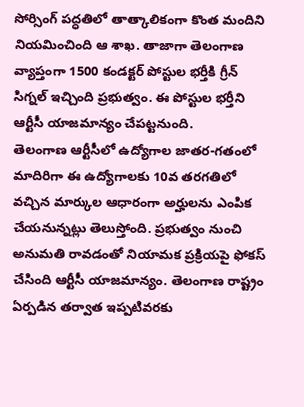సోర్సింగ్ పద్ధతిలో తాత్కాలికంగా కొంత మందిని నియమించింది ఆ శాఖ. తాజాగా తెలంగాణ వ్యాప్తంగా 1500 కండక్టర్ పోస్టుల భర్తీకి గ్రీన్ సిగ్నల్ ఇచ్చింది ప్రభుత్వం. ఈ పోస్టుల భర్తీని ఆర్టీసీ యాజమాన్యం చేపట్టనుంది.
తెలంగాణ ఆర్టీసీలో ఉద్యోగాల జాతర-గతంలో మాదిరిగా ఈ ఉద్యోగాలకు 10వ తరగతిలో వచ్చిన మార్కుల ఆధారంగా అర్హులను ఎంపిక చేయనున్నట్లు తెలుస్తోంది. ప్రభుత్వం నుంచి అనుమతి రావడంతో నియామక ప్రక్రియపై ఫోకస్ చేసింది ఆర్టీసీ యాజమాన్యం. తెలంగాణ రాష్ట్రం ఏర్పడిన తర్వాత ఇప్పటివరకు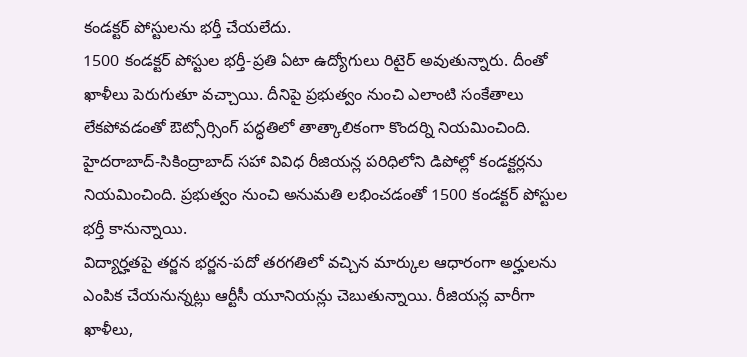కండక్టర్ పోస్టులను భర్తీ చేయలేదు.
1500 కండక్టర్ పోస్టుల భర్తీ-ప్రతి ఏటా ఉద్యోగులు రిటైర్ అవుతున్నారు. దీంతో ఖాళీలు పెరుగుతూ వచ్చాయి. దీనిపై ప్రభుత్వం నుంచి ఎలాంటి సంకేతాలు లేకపోవడంతో ఔట్సోర్సింగ్ పద్ధతిలో తాత్కాలికంగా కొందర్ని నియమించింది. హైదరాబాద్-సికింద్రాబాద్ సహా వివిధ రీజియన్ల పరిధిలోని డిపోల్లో కండక్టర్లను నియమించింది. ప్రభుత్వం నుంచి అనుమతి లభించడంతో 1500 కండక్టర్ పోస్టుల భర్తీ కానున్నాయి.
విద్యార్హతపై తర్జన భర్జన-పదో తరగతిలో వచ్చిన మార్కుల ఆధారంగా అర్హులను ఎంపిక చేయనున్నట్లు ఆర్టీసీ యూనియన్లు చెబుతున్నాయి. రీజియన్ల వారీగా ఖాళీలు,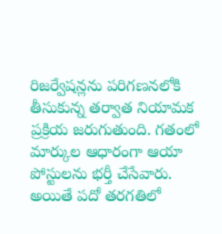రిజర్వేషన్లను పరిగణనలోకి తీసుకున్న తర్వాత నియామక ప్రక్రియ జరుగుతుంది. గతంలో మార్కుల ఆధారంగా ఆయా పోస్టులను భర్తీ చేసేవారు.
అయితే పదో తరగతిలో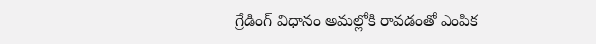గ్రేడింగ్ విధానం అమల్లోకి రావడంతో ఎంపిక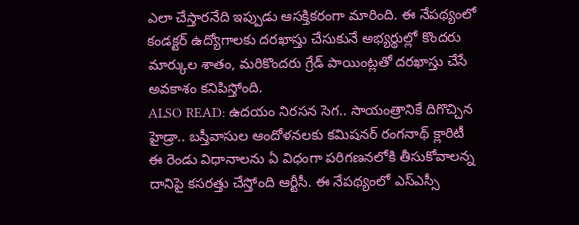ఎలా చేస్తారనేది ఇప్పుడు ఆసక్తికరంగా మారింది. ఈ నేపథ్యంలో కండక్టర్ ఉద్యోగాలకు దరఖాస్తు చేసుకునే అభ్యర్థుల్లో కొందరు మార్కుల శాతం, మరికొందరు గ్రేడ్ పాయింట్లతో దరఖాస్తు చేసే అవకాశం కనిపిస్తోంది.
ALSO READ: ఉదయం నిరసన సెగ.. సాయంత్రానికే దిగొచ్చిన హైడ్రా.. బస్తీవాసుల ఆందోళనలకు కమిషనర్ రంగనాథ్ క్లారిటీ
ఈ రెండు విధానాలను ఏ విధంగా పరిగణనలోకి తీసుకోవాలన్న దానిపై కసరత్తు చేస్తోంది ఆర్టీసీ. ఈ నేపథ్యంలో ఎస్ఎస్సీ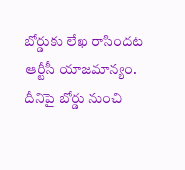బోర్డుకు లేఖ రాసిందట ఆర్టీసీ యాజమాన్యం. దీనిపై బోర్డు నుంచి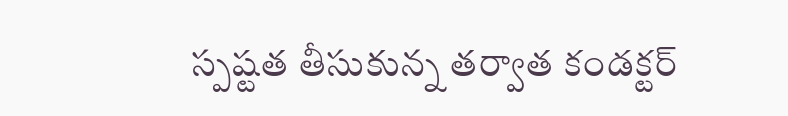స్పష్టత తీసుకున్న తర్వాత కండక్టర్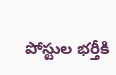పోస్టుల భర్తీకి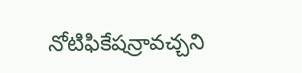నోటిఫికేషన్రావచ్చని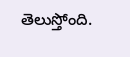తెలుస్తోంది.